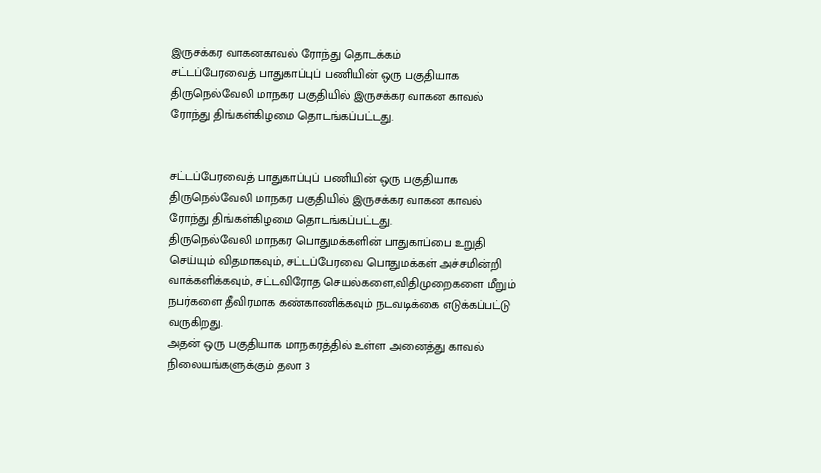இருசக்கர வாகனகாவல் ரோந்து தொடக்கம்
சட்டப்பேரவைத் பாதுகாப்புப் பணியின் ஒரு பகுதியாக திருநெல்வேலி மாநகர பகுதியில் இருசக்கர வாகன காவல் ரோந்து திங்கள்கிழமை தொடங்கப்பட்டது.


சட்டப்பேரவைத் பாதுகாப்புப் பணியின் ஒரு பகுதியாக திருநெல்வேலி மாநகர பகுதியில் இருசக்கர வாகன காவல் ரோந்து திங்கள்கிழமை தொடங்கப்பட்டது.
திருநெல்வேலி மாநகர பொதுமக்களின் பாதுகாப்பை உறுதி செய்யும் விதமாகவும், சட்டப்பேரவை பொதுமக்கள் அச்சமின்றி வாக்களிக்கவும், சட்டவிரோத செயல்களை,விதிமுறைகளை மீறும் நபர்களை தீவிரமாக கண்காணிக்கவும் நடவடிக்கை எடுக்கப்பட்டு வருகிறது.
அதன் ஒரு பகுதியாக மாநகரத்தில் உள்ள அனைத்து காவல் நிலையங்களுக்கும் தலா 3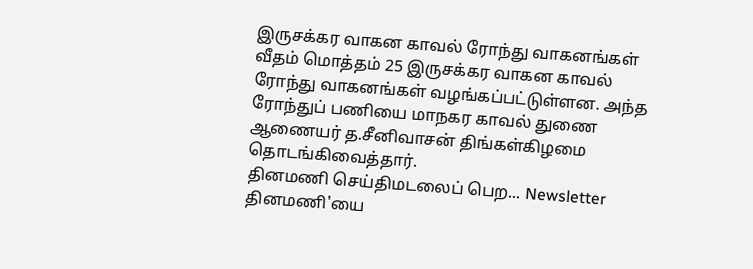இருசக்கர வாகன காவல் ரோந்து வாகனங்கள் வீதம் மொத்தம் 25 இருசக்கர வாகன காவல் ரோந்து வாகனங்கள் வழங்கப்பட்டுள்ளன. அந்த ரோந்துப் பணியை மாநகர காவல் துணை ஆணையர் த.சீனிவாசன் திங்கள்கிழமை தொடங்கிவைத்தார்.
தினமணி செய்திமடலைப் பெற... Newsletter
தினமணி'யை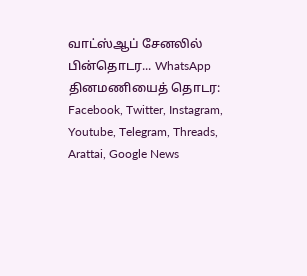வாட்ஸ்ஆப் சேனலில் பின்தொடர... WhatsApp
தினமணியைத் தொடர: Facebook, Twitter, Instagram, Youtube, Telegram, Threads, Arattai, Google News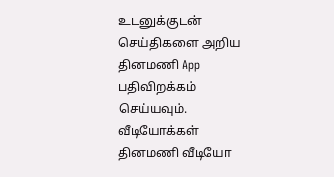உடனுக்குடன் செய்திகளை அறிய தினமணி App பதிவிறக்கம் செய்யவும்.
வீடியோக்கள்
தினமணி வீடியோ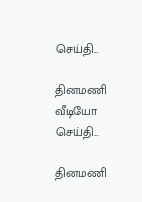செய்தி...

தினமணி வீடியோ செய்தி...

தினமணி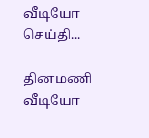வீடியோ செய்தி...

தினமணி வீடியோ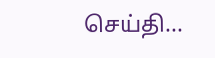செய்தி...